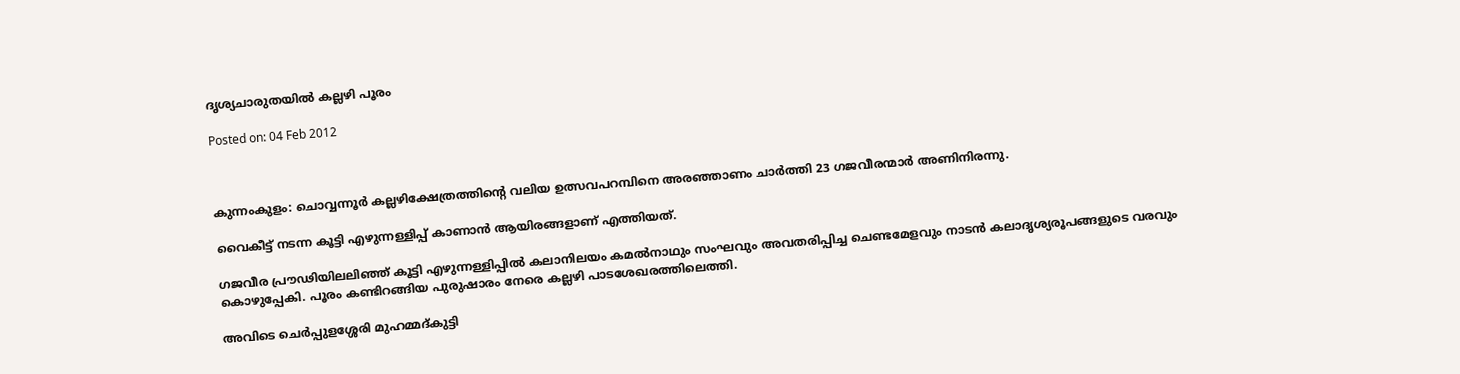ദൃശ്യചാരുതയില്‍ കല്ലഴി പൂരം

Posted on: 04 Feb 2012



കുന്നംകുളം: ചൊവ്വന്നൂര്‍ കല്ലഴിക്ഷേത്രത്തിന്റെ വലിയ ഉത്സവപറമ്പിനെ അരഞ്ഞാണം ചാര്‍ത്തി 23 ഗജവീരന്മാര്‍ അണിനിരന്നു.

വൈകീട്ട് നടന്ന കൂട്ടി എഴുന്നള്ളിപ്പ് കാണാന്‍ ആയിരങ്ങളാണ് എത്തിയത്.

ഗജവീര പ്രൗഢിയിലലിഞ്ഞ് കൂട്ടി എഴുന്നള്ളിപ്പില്‍ കലാനിലയം കമല്‍നാഥും സംഘവും അവതരിപ്പിച്ച ചെണ്ടമേളവും നാടന്‍ കലാദൃശ്യരൂപങ്ങളുടെ വരവും കൊഴുപ്പേകി. പൂരം കണ്ടിറങ്ങിയ പുരുഷാരം നേരെ കല്ലഴി പാടശേഖരത്തിലെത്തി.

അവിടെ ചെര്‍പ്പുളശ്ശേരി മുഹമ്മദ്കുട്ടി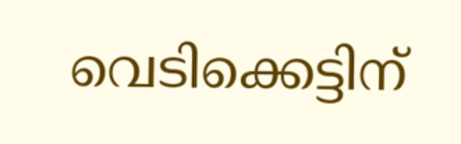വെടിക്കെട്ടിന്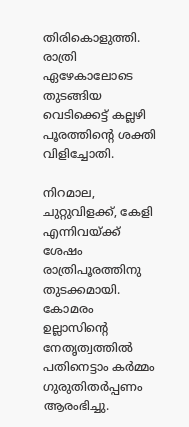തിരികൊളുത്തി. രാത്രി ഏഴേകാലോടെ തുടങ്ങിയ വെടിക്കെട്ട് കല്ലഴി പൂരത്തിന്റെ ശക്തി വിളിച്ചോതി.

നിറമാല, ചുറ്റുവിളക്ക്, കേളി എന്നിവയ്ക്ക് ശേഷം രാത്രിപൂരത്തിനു തുടക്കമായി. കോമരം ഉല്ലാസിന്റെ നേതൃത്വത്തില്‍ പതിനെട്ടാം കര്‍മ്മം ഗുരുതിതര്‍പ്പണം ആരംഭിച്ചു.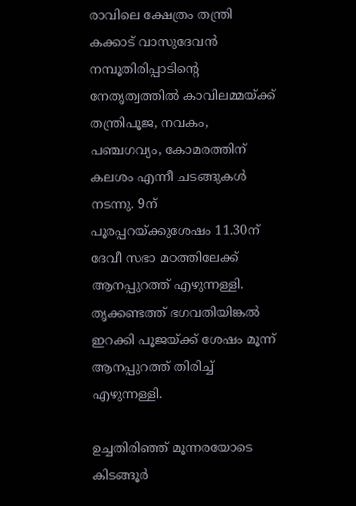രാവിലെ ക്ഷേത്രം തന്ത്രി കക്കാട് വാസുദേവന്‍ നമ്പൂതിരിപ്പാടിന്റെ നേതൃത്വത്തില്‍ കാവിലമ്മയ്ക്ക് തന്ത്രിപൂജ, നവകം, പഞ്ചഗവ്യം, കോമരത്തിന് കലശം എന്നീ ചടങ്ങുകള്‍ നടന്നു. 9ന് പൂരപ്പറയ്ക്കുശേഷം 11.30ന് ദേവീ സഭാ മഠത്തിലേക്ക് ആനപ്പുറത്ത് എഴുന്നള്ളി. തൃക്കണ്ടത്ത് ഭഗവതിയിങ്കല്‍ ഇറക്കി പൂജയ്ക്ക് ശേഷം മൂന്ന് ആനപ്പുറത്ത് തിരിച്ച് എഴുന്നള്ളി.

ഉച്ചതിരിഞ്ഞ് മൂന്നരയോടെ കിടങ്ങൂര്‍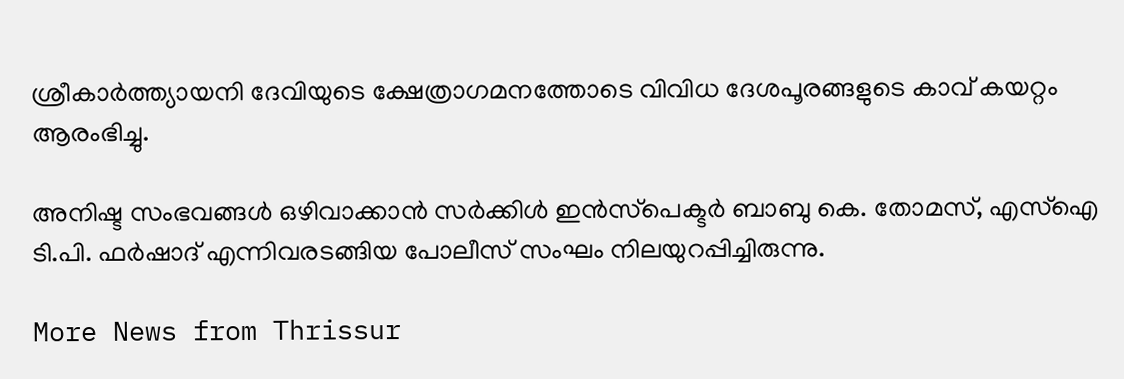ശ്രീകാര്‍ത്ത്യായനി ദേവിയുടെ ക്ഷേത്രാഗമനത്തോടെ വിവിധ ദേശപൂരങ്ങളുടെ കാവ് കയറ്റം ആരംഭിച്ചു.

അനിഷ്ട സംഭവങ്ങള്‍ ഒഴിവാക്കാന്‍ സര്‍ക്കിള്‍ ഇന്‍സ്‌പെക്ടര്‍ ബാബു കെ. തോമസ്, എസ്‌ഐ ടി.പി. ഫര്‍ഷാദ് എന്നിവരടങ്ങിയ പോലീസ് സംഘം നിലയുറപ്പിച്ചിരുന്നു.

More News from Thrissur